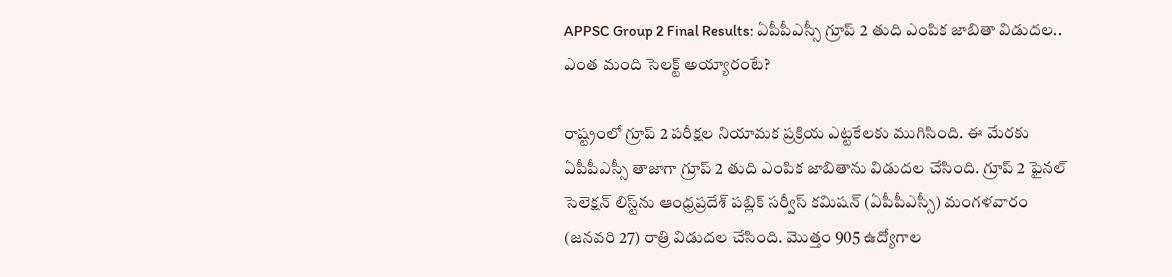APPSC Group 2 Final Results: ఏపీపీఎస్సీ గ్రూప్‌ 2 తుది ఎంపిక జాబితా విడుదల.. ఎంత మంది సెలక్ట్‌ అయ్యారంటే?

రాష్ట్రంలో గ్రూప్‌ 2 పరీక్షల నియామక ప్రక్రియ ఎట్టకేలకు ముగిసింది. ఈ మేరకు ఏపీపీఎస్సీ తాజాగా గ్రూప్‌ 2 తుది ఎంపిక జాబితాను విడుదల చేసింది. గ్రూప్‌ 2 ఫైనల్‌ సెలెక్షన్‌ లిస్ట్‌ను ఆంధ్రప్రదేశ్‌ పబ్లిక్‌ సర్వీస్‌ కమిషన్‌ (ఏపీపీఎస్సీ) మంగళవారం (జనవరి 27) రాత్రి విడుదల చేసింది. మొత్తం 905 ఉద్యోగాల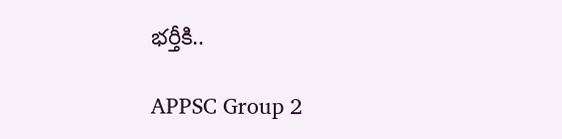భర్తీకి..

APPSC Group 2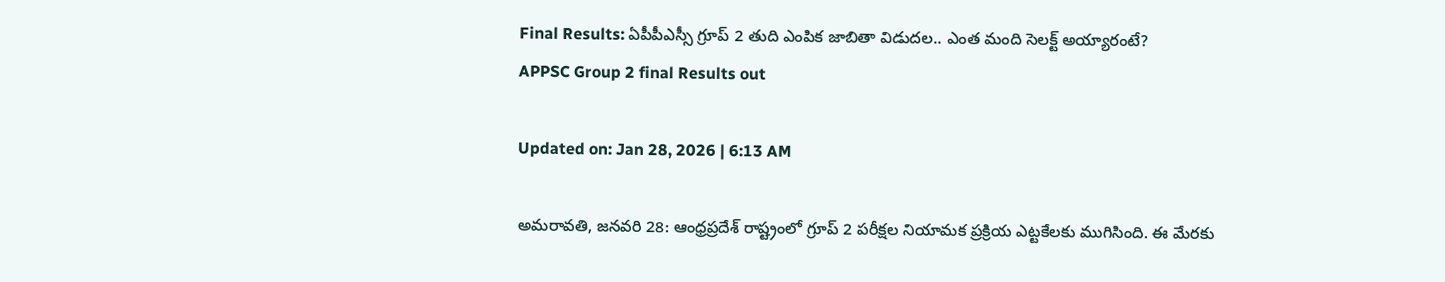Final Results: ఏపీపీఎస్సీ గ్రూప్‌ 2 తుది ఎంపిక జాబితా విడుదల.. ఎంత మంది సెలక్ట్‌ అయ్యారంటే?
APPSC Group 2 final Results out

Updated on: Jan 28, 2026 | 6:13 AM

అమరావతి, జనవరి 28: ఆంధ్రప్రదేశ్‌ రాష్ట్రంలో గ్రూప్‌ 2 పరీక్షల నియామక ప్రక్రియ ఎట్టకేలకు ముగిసింది. ఈ మేరకు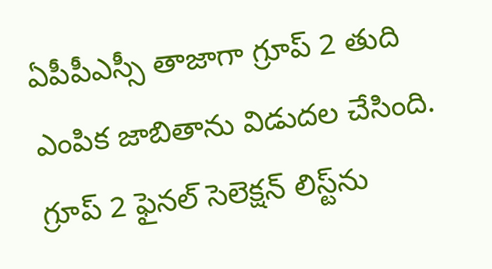ఏపీపీఎస్సీ తాజాగా గ్రూప్‌ 2 తుది ఎంపిక జాబితాను విడుదల చేసింది. గ్రూప్‌ 2 ఫైనల్‌ సెలెక్షన్‌ లిస్ట్‌ను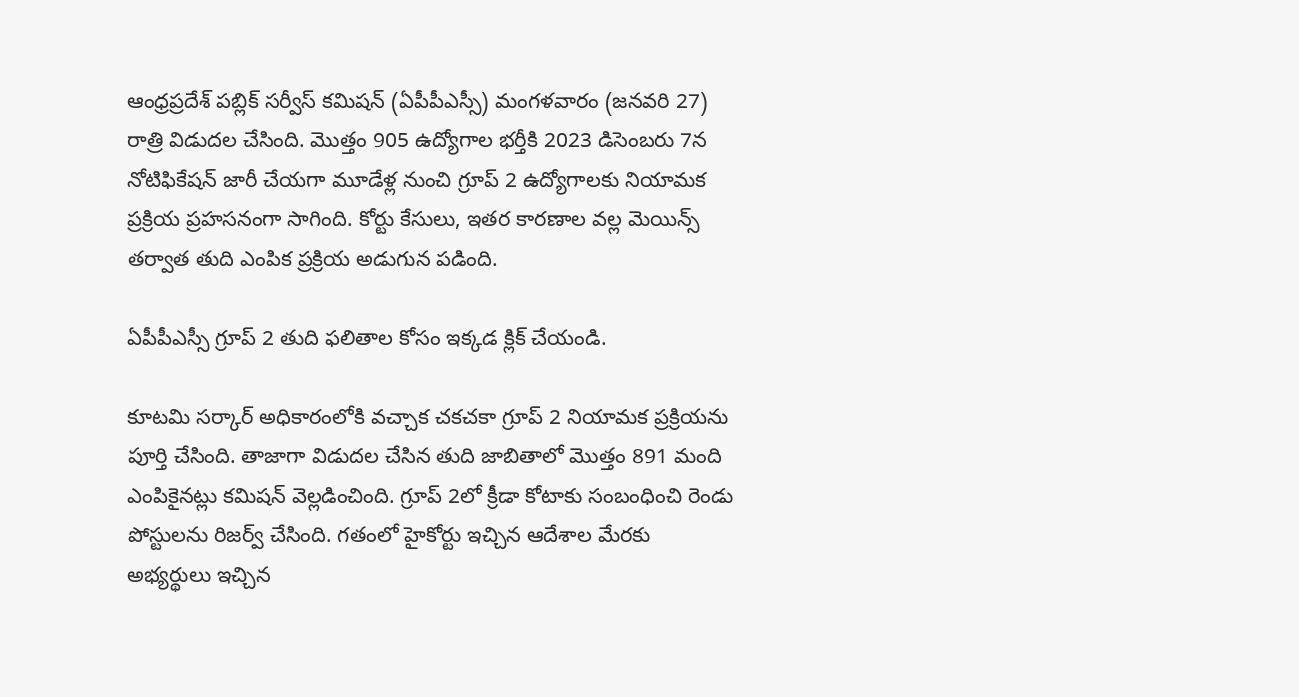ఆంధ్రప్రదేశ్‌ పబ్లిక్‌ సర్వీస్‌ కమిషన్‌ (ఏపీపీఎస్సీ) మంగళవారం (జనవరి 27) రాత్రి విడుదల చేసింది. మొత్తం 905 ఉద్యోగాల భర్తీకి 2023 డిసెంబరు 7న నోటిఫికేషన్‌ జారీ చేయగా మూడేళ్ల నుంచి గ్రూప్‌ 2 ఉద్యోగాలకు నియామక ప్రక్రియ ప్రహసనంగా సాగింది. కోర్టు కేసులు, ఇతర కారణాల వల్ల మెయిన్స్‌ తర్వాత తుది ఎంపిక ప్రక్రియ అడుగున పడింది.

ఏపీపీఎస్సీ గ్రూప్‌ 2 తుది ఫలితాల కోసం ఇక్కడ క్లిక్ చేయండి.

కూటమి సర్కార్‌ అధికారంలోకి వచ్చాక చకచకా గ్రూప్‌ 2 నియామక ప్రక్రియను పూర్తి చేసింది. తాజాగా విడుదల చేసిన తుది జాబితాలో మొత్తం 891 మంది ఎంపికైనట్లు కమిషన్‌ వెల్లడించింది. గ్రూప్‌ 2లో క్రీడా కోటాకు సంబంధించి రెండు పోస్టులను రిజర్వ్‌ చేసింది. గతంలో హైకోర్టు ఇచ్చిన ఆదేశాల మేరకు అభ్యర్థులు ఇచ్చిన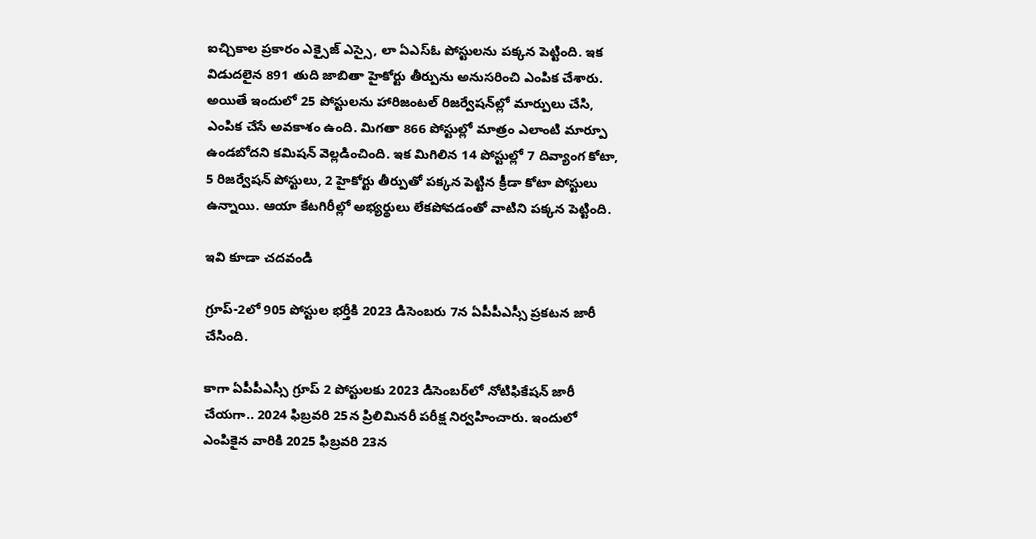ఐచ్చికాల ప్రకారం ఎక్సైజ్‌ ఎస్సై, లా ఏఎస్‌ఓ పోస్టులను పక్కన పెట్టింది. ఇక విడుదలైన 891 తుది జాబితా హైకోర్టు తీర్పును అనుసరించి ఎంపిక చేశారు. అయితే ఇందులో 25 పోస్టులను హారిజంటల్‌ రిజర్వేషన్‌ల్లో మార్పులు చేసి, ఎంపిక చేసే అవకాశం ఉంది. మిగతా 866 పోస్టుల్లో మాత్రం ఎలాంటి మార్పూ ఉండబోదని కమిషన్‌ వెల్లడించింది. ఇక మిగిలిన 14 పోస్టుల్లో 7 దివ్యాంగ కోటా, 5 రిజర్వేషన్‌ పోస్టులు, 2 హైకోర్టు తీర్పుతో పక్కన పెట్టిన క్రీడా కోటా పోస్టులు ఉన్నాయి. ఆయా కేటగిరీల్లో అభ్యర్థులు లేకపోవడంతో వాటిని పక్కన పెట్టింది.

ఇవి కూడా చదవండి

గ్రూప్‌-2లో 905 పోస్టుల భర్తీకి 2023 డిసెంబరు 7న ఏపీపీఎస్సీ ప్రకటన జారీ చేసింది.

కాగా ఏపీపీఎస్సీ గ్రూప్‌ 2 పోస్టులకు 2023 డిసెంబర్‌లో నోటిఫికేషన్‌ జారీ చేయగా.. 2024 ఫిబ్రవరి 25న ప్రిలిమినరీ పరీక్ష నిర్వహించారు. ఇందులో ఎంపికైన వారికి 2025 ఫిబ్రవరి 23న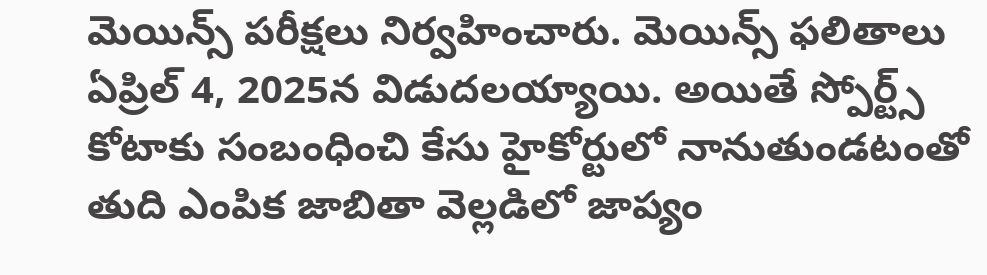మెయిన్స్ పరీక్షలు నిర్వహించారు. మెయిన్స్‌ ఫలితాలు ఏప్రిల్‌ 4, 2025న విడుదలయ్యాయి. అయితే స్పోర్ట్స్ కోటాకు సంబంధించి కేసు హైకోర్టులో నానుతుండటంతో తుది ఎంపిక జాబితా వెల్లడిలో జాప్యం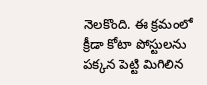నెలకొంది. ఈ క్రమంలో క్రీడా కోటా పోస్టులను పక్కన పెట్టి మిగిలిన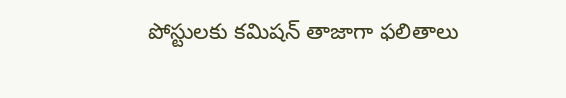పోస్టులకు కమిషన్‌ తాజాగా ఫలితాలు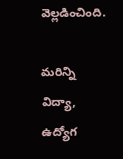వెల్లడించింది.

మరిన్ని విద్యా, ఉద్యోగ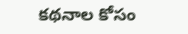కథనాల కోసం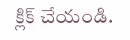క్లిక్‌ చేయండి.